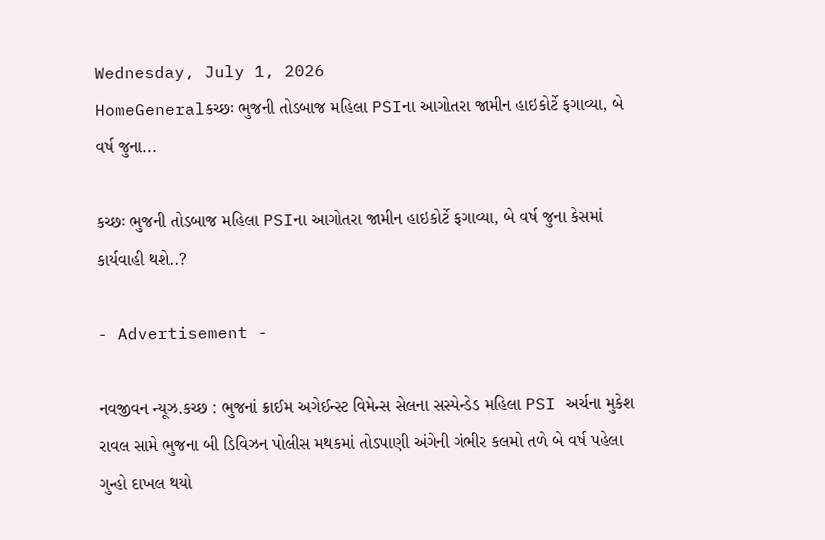Wednesday, July 1, 2026
HomeGeneralકચ્છઃ ભુજની તોડબાજ મહિલા PSIના આગોતરા જામીન હાઇકોર્ટે ફગાવ્યા, બે વર્ષ જુના...

કચ્છઃ ભુજની તોડબાજ મહિલા PSIના આગોતરા જામીન હાઇકોર્ટે ફગાવ્યા, બે વર્ષ જુના કેસમાં કાર્યવાહી થશે..?

- Advertisement -

નવજીવન ન્યૂઝ.કચ્છ : ભુજનાં ક્રાઈમ અગેઈન્સ્ટ વિમેન્સ સેલના સસ્પેન્ડેડ મહિલા PSI અર્ચના મુકેશ રાવલ સામે ભુજના બી ડિવિઝન પોલીસ મથકમાં તોડપાણી અંગેની ગંભીર કલમો તળે બે વર્ષ પહેલા ગુન્હો દાખલ થયો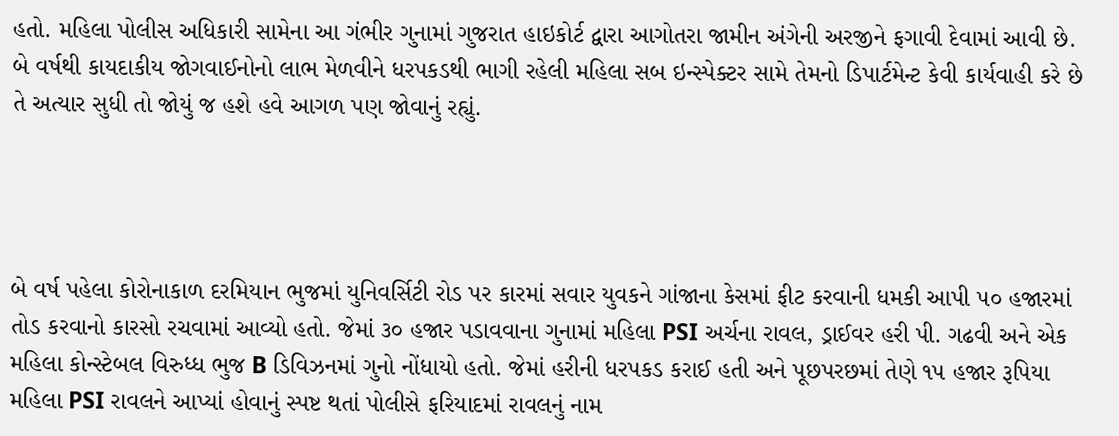હતો. મહિલા પોલીસ અધિકારી સામેના આ ગંભીર ગુનામાં ગુજરાત હાઇકોર્ટ દ્વારા આગોતરા જામીન અંગેની અરજીને ફગાવી દેવામાં આવી છે. બે વર્ષથી કાયદાકીય જોગવાઈનોનો લાભ મેળવીને ધરપકડથી ભાગી રહેલી મહિલા સબ ઇન્સ્પેક્ટર સામે તેમનો ડિપાર્ટમેન્ટ કેવી કાર્યવાહી કરે છે તે અત્યાર સુધી તો જોયું જ હશે હવે આગળ પણ જોવાનું રહ્યું.




બે વર્ષ પહેલા કોરોનાકાળ દરમિયાન ભુજમાં યુનિવર્સિટી રોડ પર કારમાં સવાર યુવકને ગાંજાના કેસમાં ફીટ કરવાની ધમકી આપી ૫૦ હજારમાં તોડ કરવાનો કારસો રચવામાં આવ્યો હતો. જેમાં ૩૦ હજાર પડાવવાના ગુનામાં મહિલા PSI અર્ચના રાવલ, ડ્રાઈવર હરી પી. ગઢવી અને એક મહિલા કોન્સ્ટેબલ વિરુધ્ધ ભુજ B ડિવિઝનમાં ગુનો નોંધાયો હતો. જેમાં હરીની ધરપકડ કરાઈ હતી અને પૂછપરછમાં તેણે ૧૫ હજાર રૂપિયા મહિલા PSI રાવલને આપ્યાં હોવાનું સ્પષ્ટ થતાં પોલીસે ફરિયાદમાં રાવલનું નામ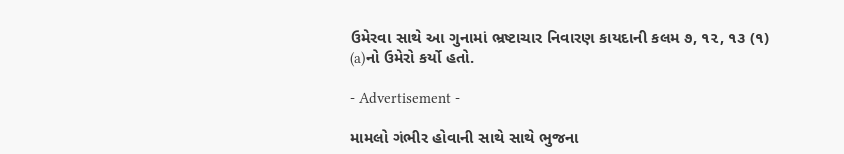ઉમેરવા સાથે આ ગુનામાં ભ્રષ્ટાચાર નિવારણ કાયદાની કલમ ૭, ૧૨, ૧૩ (૧) (a)નો ઉમેરો કર્યો હતો.

- Advertisement -

મામલો ગંભીર હોવાની સાથે સાથે ભુજના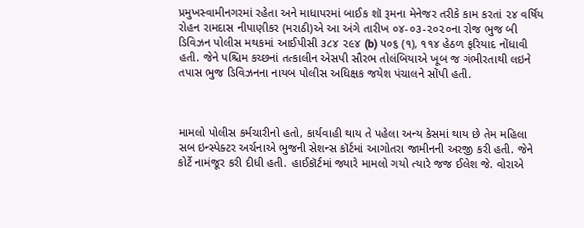પ્રમુખસ્વામીનગરમાં રહેતા અને માધાપરમાં બાઈક શૉ રૂમના મેનેજર તરીકે કામ કરતાં ૨૪ વર્ષિય રોહન રામદાસ નીપાણીકર (મરાઠી)એ આ અંગે તારીખ ૦૪-૦૩-૨૦૨૦ના રોજ ભુજ બી ડિવિઝન પોલીસ મથકમાં આઈપીસી ૩૮૪ ૨૯૪ (b) ૫૦૬ (૧), ૧૧૪ હેઠળ ફરિયાદ નોંધાવી હતી. જેને પશ્ચિમ કચ્છનાં તત્કાલીન એસપી સૌરભ તોલંબિયાએ ખૂબ જ ગંભીરતાથી લઇને તપાસ ભુજ ડિવિઝનના નાયબ પોલીસ અધિક્ષક જયેશ પંચાલને સોંપી હતી.



મામલો પોલીસ કર્મચારીનો હતો, કાર્યવાહી થાય તે પહેલા અન્ય કેસમાં થાય છે તેમ મહિલા સબ ઇન્સ્પેક્ટર અર્ચનાએ ભુજની સેશન્સ કૉર્ટમાં આગોતરા જામીનની અરજી કરી હતી. જેને કોર્ટે નામંજૂર કરી દીધી હતી. હાઈકૉર્ટમાં જ્યારે મામલો ગયો ત્યારે જજ ઈલેશ જે. વોરાએ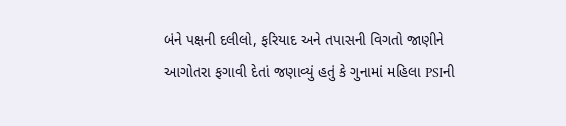બંને પક્ષની દલીલો, ફરિયાદ અને તપાસની વિગતો જાણીને આગોતરા ફગાવી દેતાં જણાવ્યું હતું કે ગુનામાં મહિલા PSIની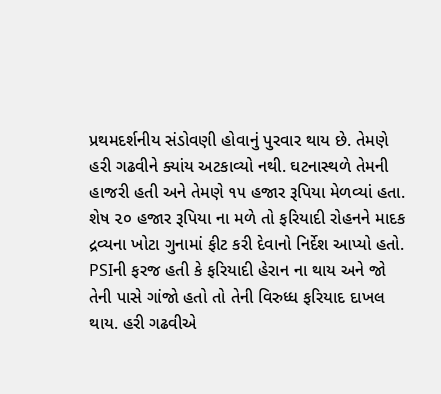પ્રથમદર્શનીય સંડોવણી હોવાનું પુરવાર થાય છે. તેમણે હરી ગઢવીને ક્યાંય અટકાવ્યો નથી. ઘટનાસ્થળે તેમની હાજરી હતી અને તેમણે ૧૫ હજાર રૂપિયા મેળવ્યાં હતા. શેષ ૨૦ હજાર રૂપિયા ના મળે તો ફરિયાદી રોહનને માદક દ્રવ્યના ખોટા ગુનામાં ફીટ કરી દેવાનો નિર્દેશ આપ્યો હતો. PSIની ફરજ હતી કે ફરિયાદી હેરાન ના થાય અને જો તેની પાસે ગાંજો હતો તો તેની વિરુધ્ધ ફરિયાદ દાખલ થાય. હરી ગઢવીએ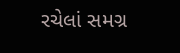રચેલાં સમગ્ર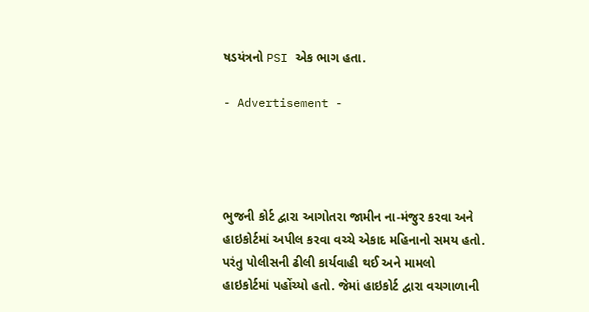ષડયંત્રનો PSI એક ભાગ હતા.

- Advertisement -




ભુજની કોર્ટ દ્વારા આગોતરા જામીન ના-મંજુર કરવા અને હાઇકોર્ટમાં અપીલ કરવા વચ્ચે એકાદ મહિનાનો સમય હતો. પરંતુ પોલીસની ઢીલી કાર્યવાહી થઈ અને મામલો હાઇકોર્ટમાં પહોંચ્યો હતો. જેમાં હાઇકોર્ટ દ્વારા વચગાળાની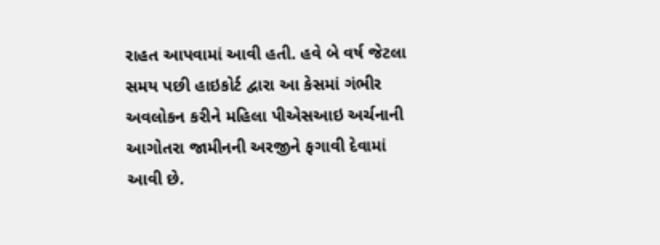રાહત આપવામાં આવી હતી. હવે બે વર્ષ જેટલા સમય પછી હાઇકોર્ટ દ્વારા આ કેસમાં ગંભીર અવલોકન કરીને મહિલા પીએસઆઇ અર્ચનાની આગોતરા જામીનની અરજીને ફગાવી દેવામાં આવી છે.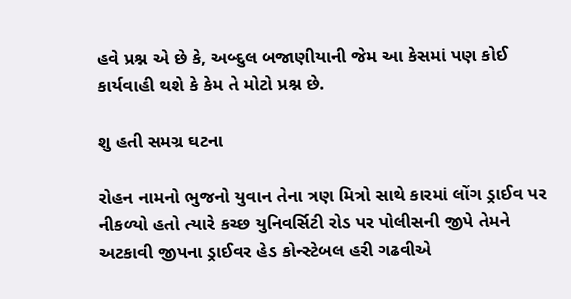હવે પ્રશ્ન એ છે કે, અબ્દુલ બજાણીયાની જેમ આ કેસમાં પણ કોઈ કાર્યવાહી થશે કે કેમ તે મોટો પ્રશ્ન છે.

શુ હતી સમગ્ર ઘટના

રોહન નામનો ભુજનો યુવાન તેના ત્રણ મિત્રો સાથે કારમાં લોંગ ડ્રાઈવ પર નીકળ્યો હતો ત્યારે કચ્છ યુનિવર્સિટી રોડ પર પોલીસની જીપે તેમને અટકાવી જીપના ડ્રાઈવર હેડ કોન્સ્ટેબલ હરી ગઢવીએ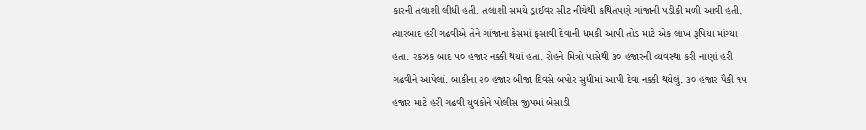કારની તલાશી લીધી હતી. તલાશી સમયે ડ્રાઈવર સીટ નીચેથી કથિતપણે ગાંજાની પડીકી મળી આવી હતી. ત્યારબાદ હરી ગઢવીએ તેને ગાંજાના કેસમાં ફસાવી દેવાની ધમકી આપી તોડ માટે એક લાખ રૂપિયા માંગ્યા હતા. રકઝક બાદ ૫૦ હજાર નક્કી થયાં હતા. રોહને મિત્રો પાસેથી ૩૦ હજારની વ્યવસ્થા કરી નાણાં હરી ગઢવીને આપેલાં. બાકીના ૨૦ હજાર બીજા દિવસે બપોર સુધીમાં આપી દેવા નક્કી થયેલું. ૩૦ હજાર પૈકી ૧૫ હજાર માટે હરી ગઢવી યુવકોને પોલીસ જીપમાં બેસાડી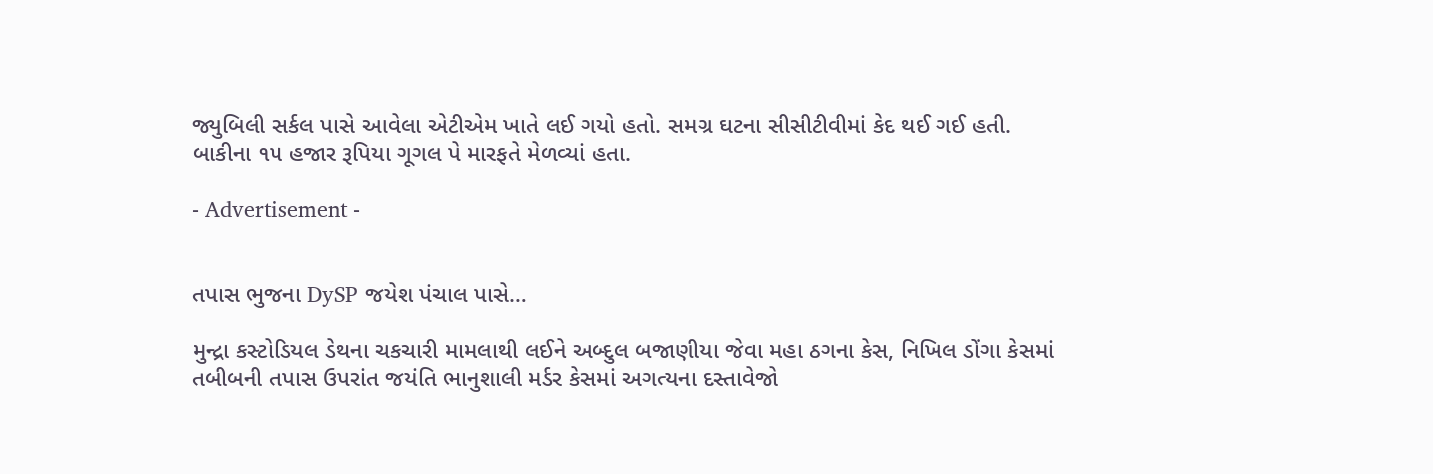જ્યુબિલી સર્કલ પાસે આવેલા એટીએમ ખાતે લઈ ગયો હતો. સમગ્ર ઘટના સીસીટીવીમાં કેદ થઈ ગઈ હતી. બાકીના ૧૫ હજાર રૂપિયા ગૂગલ પે મારફતે મેળવ્યાં હતા.

- Advertisement -


તપાસ ભુજના DySP જયેશ પંચાલ પાસે…

મુન્દ્રા કસ્ટોડિયલ ડેથના ચકચારી મામલાથી લઈને અબ્દુલ બજાણીયા જેવા મહા ઠગના કેસ, નિખિલ ડોંગા કેસમાં તબીબની તપાસ ઉપરાંત જયંતિ ભાનુશાલી મર્ડર કેસમાં અગત્યના દસ્તાવેજો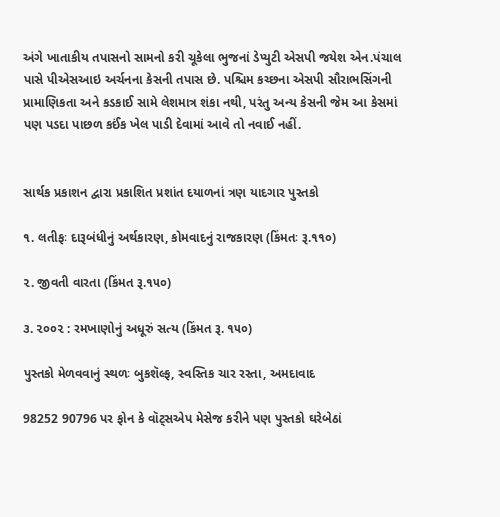અંગે ખાતાકીય તપાસનો સામનો કરી ચૂકેલા ભુજનાં ડેપ્યુટી એસપી જયેશ એન.પંચાલ પાસે પીએસઆઇ અર્ચનના કેસની તપાસ છે. પશ્ચિમ કચ્છના એસપી સૌરાભસિંગની પ્રામાણિકતા અને કડકાઈ સામે લેશમાત્ર શંકા નથી, પરંતુ અન્ય કેસની જેમ આ કેસમાં પણ પડદા પાછળ કઈંક ખેલ પાડી દેવામાં આવે તો નવાઈ નહીં.


સાર્થક પ્રકાશન દ્વારા પ્રકાશિત પ્રશાંત દયાળનાં ત્રણ યાદગાર પુસ્તકો

૧. લતીફઃ દારૂબંધીનું અર્થકારણ, કોમવાદનું રાજકારણ (કિંમતઃ રૂ.૧૧૦)

૨. જીવતી વારતા (કિંમત રૂ.૧૫૦)

૩. ૨૦૦૨ : રમખાણોનું અધૂરું સત્ય (કિંમત રૂ. ૧૫૦)

પુસ્તકો મેળવવાનું સ્થળઃ બુકશૅલ્ફ, સ્વસ્તિક ચાર રસ્તા, અમદાવાદ

98252 90796 પર ફોન કે વૉટ્સએપ મેસેજ કરીને પણ પુસ્તકો ઘરેબેઠાં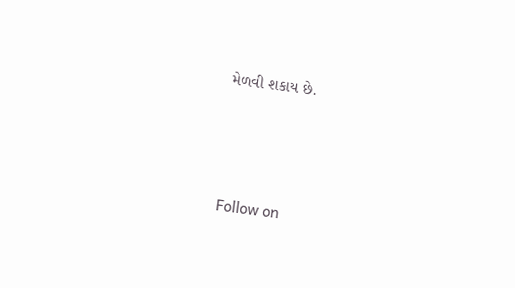મેળવી શકાય છે.




Follow on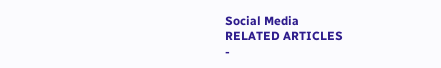Social Media
RELATED ARTICLES
-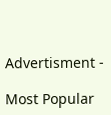Advertisment -

Most Popular